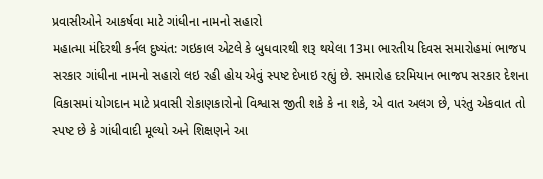પ્રવાસીઓને આકર્ષવા માટે ગાંધીના નામનો સહારો
મહાત્મા મંદિરથી કર્નલ દુષ્યંત: ગઇકાલ એટલે કે બુધવારથી શરૂ થયેલા 13મા ભારતીય દિવસ સમારોહમાં ભાજપ સરકાર ગાંધીના નામનો સહારો લઇ રહી હોય એવું સ્પષ્ટ દેખાઇ રહ્યું છે. સમારોહ દરમિયાન ભાજપ સરકાર દેશના વિકાસમાં યોગદાન માટે પ્રવાસી રોકાણકારોનો વિશ્વાસ જીતી શકે કે ના શકે, એ વાત અલગ છે, પરંતુ એકવાત તો સ્પષ્ટ છે કે ગાંધીવાદી મૂલ્યો અને શિક્ષણને આ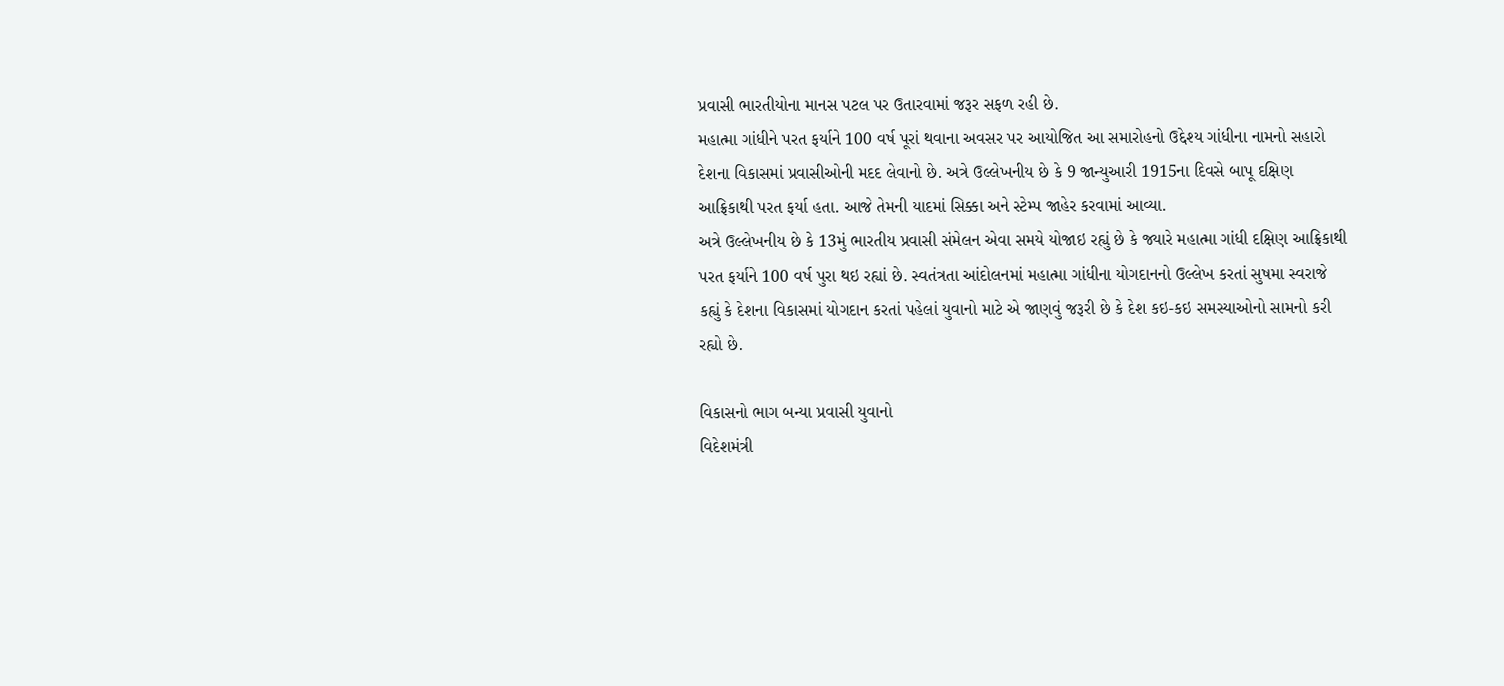પ્રવાસી ભારતીયોના માનસ પટલ પર ઉતારવામાં જરૂર સફળ રહી છે.
મહાત્મા ગાંધીને પરત ફર્યાને 100 વર્ષ પૂરાં થવાના અવસર પર આયોજિત આ સમારોહનો ઉદ્દેશ્ય ગાંધીના નામનો સહારો દેશના વિકાસમાં પ્રવાસીઓની મદદ લેવાનો છે. અત્રે ઉલ્લેખનીય છે કે 9 જાન્યુઆરી 1915ના દિવસે બાપૂ દક્ષિણ આફ્રિકાથી પરત ફર્યા હતા. આજે તેમની યાદમાં સિક્કા અને સ્ટેમ્પ જાહેર કરવામાં આવ્યા.
અત્રે ઉલ્લેખનીય છે કે 13મું ભારતીય પ્રવાસી સંમેલન એવા સમયે યોજાઇ રહ્યું છે કે જ્યારે મહાત્મા ગાંધી દક્ષિણ આફ્રિકાથી પરત ફર્યાને 100 વર્ષ પુરા થઇ રહ્યાં છે. સ્વતંત્રતા આંદોલનમાં મહાત્મા ગાંધીના યોગદાનનો ઉલ્લેખ કરતાં સુષમા સ્વરાજે કહ્યું કે દેશના વિકાસમાં યોગદાન કરતાં પહેલાં યુવાનો માટે એ જાણવું જરૂરી છે કે દેશ કઇ-કઇ સમસ્યાઓનો સામનો કરી રહ્યો છે.

વિકાસનો ભાગ બન્યા પ્રવાસી યુવાનો
વિદેશમંત્રી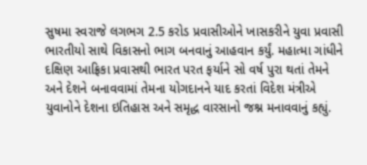સુષમા સ્વરાજે લગભગ 2.5 કરોડ પ્રવાસીઓને ખાસકરીને યુવા પ્રવાસી ભારતીયો સાથે વિકાસનો ભાગ બનવાનું આહવાન કર્યું. મહાત્મા ગાંધીને દક્ષિણ આફ્રિકા પ્રવાસથી ભારત પરત ફર્યાને સો વર્ષ પુરા થતાં તેમને અને દેશને બનાવવામાં તેમના યોગદાનને યાદ કરતાં વિદેશ મંત્રીએ યુવાનોને દેશના ઇતિહાસ અને સમૃદ્ધ વારસાનો જશ્ન મનાવવાનું કહ્યું.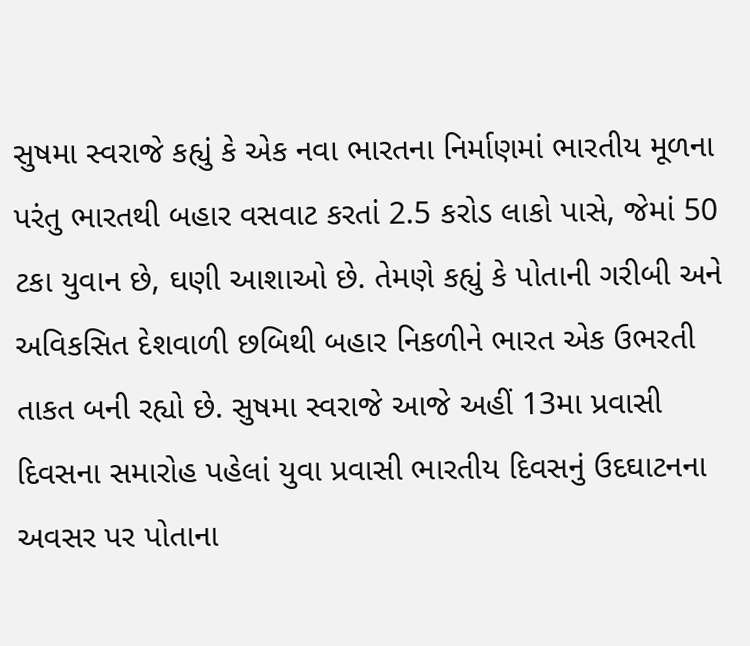સુષમા સ્વરાજે કહ્યું કે એક નવા ભારતના નિર્માણમાં ભારતીય મૂળના પરંતુ ભારતથી બહાર વસવાટ કરતાં 2.5 કરોડ લાકો પાસે, જેમાં 50 ટકા યુવાન છે, ઘણી આશાઓ છે. તેમણે કહ્યું કે પોતાની ગરીબી અને અવિકસિત દેશવાળી છબિથી બહાર નિકળીને ભારત એક ઉભરતી તાકત બની રહ્યો છે. સુષમા સ્વરાજે આજે અહીં 13મા પ્રવાસી દિવસના સમારોહ પહેલાં યુવા પ્રવાસી ભારતીય દિવસનું ઉદઘાટનના અવસર પર પોતાના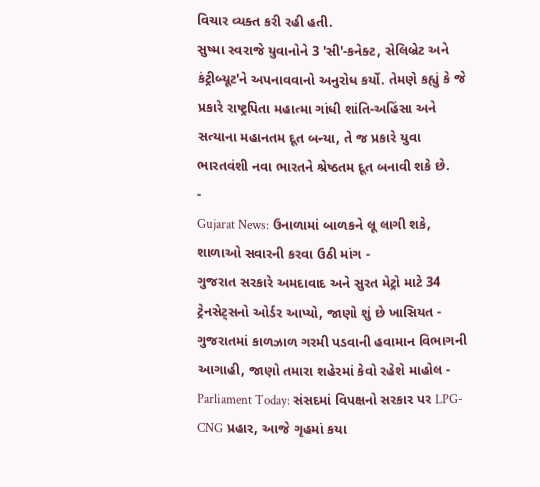વિચાર વ્યક્ત કરી રહી હતી.
સુષ્મા સ્વરાજે યુવાનોને 3 'સી'-કનેક્ટ, સેલિબ્રેટ અને કંટ્રીબ્યૂટ'ને અપનાવવાનો અનુરોધ કર્યો. તેમણે કહ્યું કે જે પ્રકારે રાષ્ટ્રપિતા મહાત્મા ગાંધી શાંતિ-અહિંસા અને સત્યાના મહાનતમ દૂત બન્યા, તે જ પ્રકારે યુવા ભારતવંશી નવા ભારતને શ્રેષ્ઠતમ દૂત બનાવી શકે છે.
-
Gujarat News: ઉનાળામાં બાળકને લૂ લાગી શકે, શાળાઓ સવારની કરવા ઉઠી માંગ -
ગુજરાત સરકારે અમદાવાદ અને સુરત મેટ્રો માટે 34 ટ્રેનસેટ્સનો ઓર્ડર આપ્યો, જાણો શું છે ખાસિયત -
ગુજરાતમાં કાળઝાળ ગરમી પડવાની હવામાન વિભાગની આગાહી, જાણો તમારા શહેરમાં કેવો રહેશે માહોલ -
Parliament Today: સંસદમાં વિપક્ષનો સરકાર પર LPG-CNG પ્રહાર, આજે ગૃહમાં કયા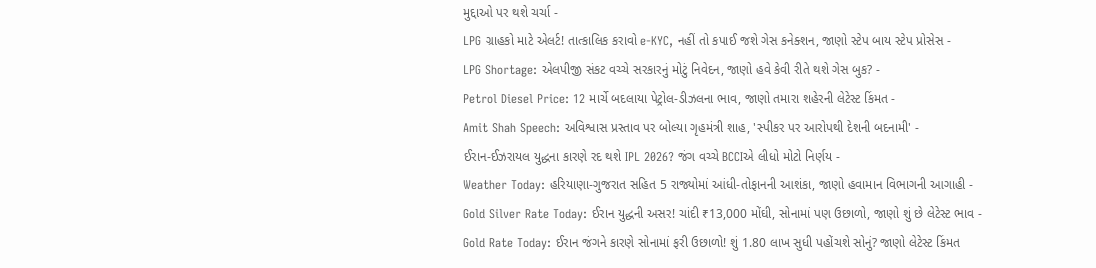મુદ્દાઓ પર થશે ચર્ચા -
LPG ગ્રાહકો માટે એલર્ટ! તાત્કાલિક કરાવો e-KYC, નહીં તો કપાઈ જશે ગેસ કનેક્શન, જાણો સ્ટેપ બાય સ્ટેપ પ્રોસેસ -
LPG Shortage: એલપીજી સંકટ વચ્ચે સરકારનું મોટું નિવેદન, જાણો હવે કેવી રીતે થશે ગેસ બુક? -
Petrol Diesel Price: 12 માર્ચે બદલાયા પેટ્રોલ-ડીઝલના ભાવ, જાણો તમારા શહેરની લેટેસ્ટ કિંમત -
Amit Shah Speech: અવિશ્વાસ પ્રસ્તાવ પર બોલ્યા ગૃહમંત્રી શાહ, 'સ્પીકર પર આરોપથી દેશની બદનામી' -
ઈરાન-ઈઝરાયલ યુદ્ધના કારણે રદ થશે IPL 2026? જંગ વચ્ચે BCCIએ લીધો મોટો નિર્ણય -
Weather Today: હરિયાણા-ગુજરાત સહિત 5 રાજ્યોમાં આંધી-તોફાનની આશંકા, જાણો હવામાન વિભાગની આગાહી -
Gold Silver Rate Today: ઈરાન યુદ્ધની અસર! ચાંદી ₹13,000 મોંઘી, સોનામાં પણ ઉછાળો, જાણો શું છે લેટેસ્ટ ભાવ -
Gold Rate Today: ઈરાન જંગને કારણે સોનામાં ફરી ઉછાળો! શું 1.80 લાખ સુધી પહોંચશે સોનું? જાણો લેટેસ્ટ કિંમત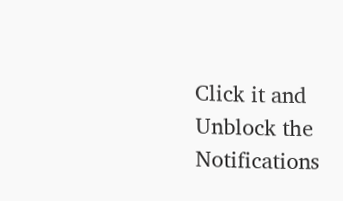Click it and Unblock the Notifications